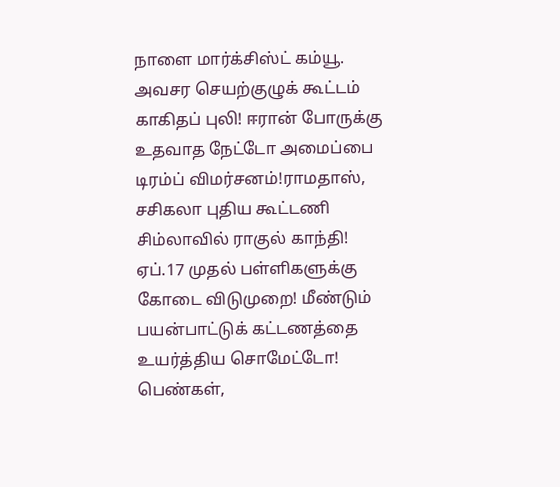நாளை மார்க்சிஸ்ட் கம்யூ. அவசர செயற்குழுக் கூட்டம் காகிதப் புலி! ஈரான் போருக்கு உதவாத நேட்டோ அமைப்பை டிரம்ப் விமர்சனம்!ராமதாஸ், சசிகலா புதிய கூட்டணி சிம்லாவில் ராகுல் காந்தி! ஏப்.17 முதல் பள்ளிகளுக்கு கோடை விடுமுறை! மீண்டும் பயன்பாட்டுக் கட்டணத்தை உயர்த்திய சொமேட்டோ! பெண்கள்,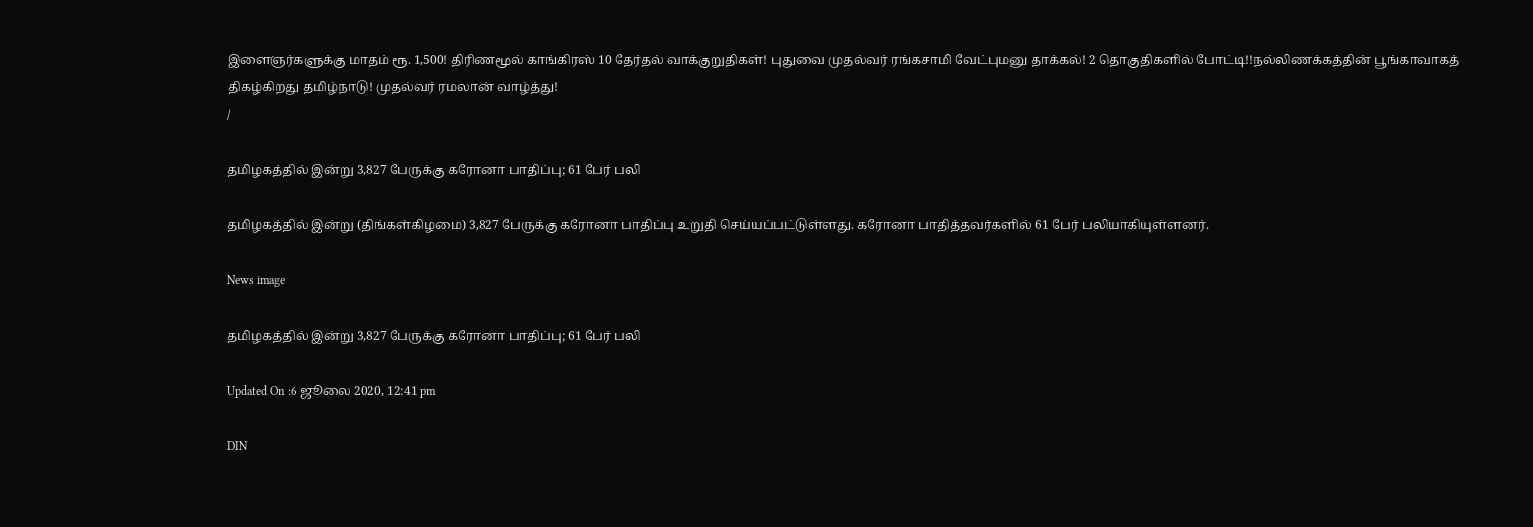இளைஞர்களுக்கு மாதம் ரூ. 1,500! திரிணமூல் காங்கிரஸ் 10 தேர்தல் வாக்குறுதிகள்! புதுவை முதல்வர் ரங்கசாமி வேட்புமனு தாக்கல்! 2 தொகுதிகளில் போட்டி!!நல்லிணக்கத்தின் பூங்காவாகத் திகழ்கிறது தமிழ்நாடு! முதல்வர் ரமலான் வாழ்த்து!
/

தமிழகத்தில் இன்று 3,827 பேருக்கு கரோனா பாதிப்பு; 61 பேர் பலி

தமிழகத்தில் இன்று (திங்கள்கிழமை) 3,827 பேருக்கு கரோனா பாதிப்பு உறுதி செய்யப்பட்டுள்ளது. கரோனா பாதித்தவர்களில் 61 பேர் பலியாகியுள்ளனர்.

News image

தமிழகத்தில் இன்று 3,827 பேருக்கு கரோனா பாதிப்பு; 61 பேர் பலி

Updated On :6 ஜூலை 2020, 12:41 pm

DIN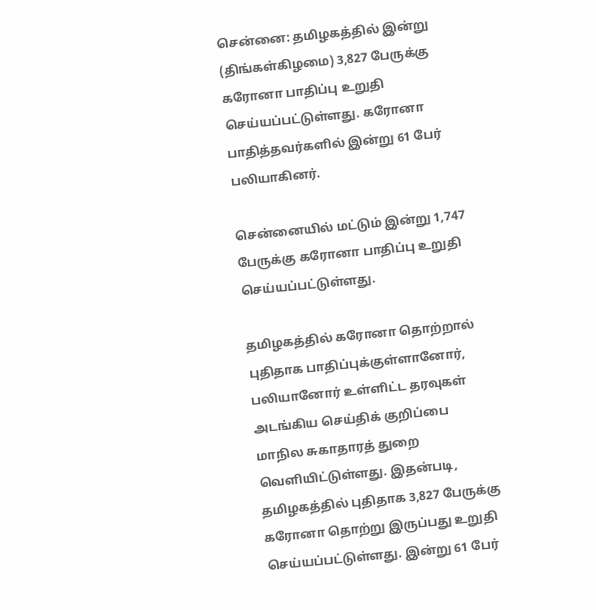சென்னை: தமிழகத்தில் இன்று (திங்கள்கிழமை) 3,827 பேருக்கு கரோனா பாதிப்பு உறுதி செய்யப்பட்டுள்ளது. கரோனா பாதித்தவர்களில் இன்று 61 பேர் பலியாகினர்.

சென்னையில் மட்டும் இன்று 1,747 பேருக்கு கரோனா பாதிப்பு உறுதி செய்யப்பட்டுள்ளது.

தமிழகத்தில் கரோனா தொற்றால் புதிதாக பாதிப்புக்குள்ளானோர், பலியானோர் உள்ளிட்ட தரவுகள் அடங்கிய செய்திக் குறிப்பை மாநில சுகாதாரத் துறை வெளியிட்டுள்ளது. இதன்படி, தமிழகத்தில் புதிதாக 3,827 பேருக்கு கரோனா தொற்று இருப்பது உறுதி செய்யப்பட்டுள்ளது. இன்று 61 பேர்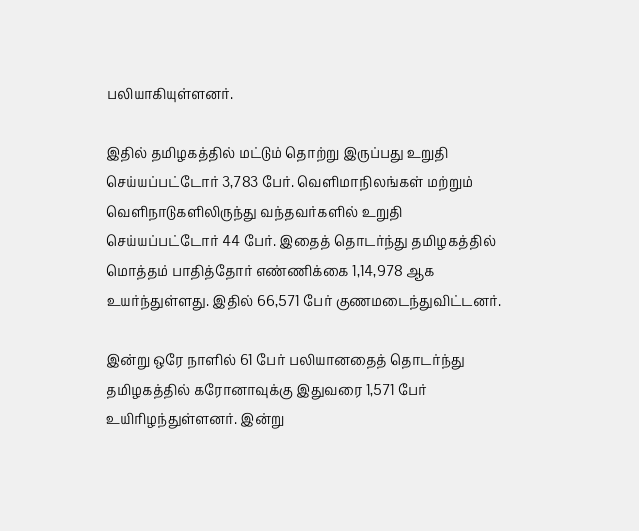பலியாகியுள்ளனர்.

இதில் தமிழகத்தில் மட்டும் தொற்று இருப்பது உறுதி செய்யப்பட்டோர் 3,783 பேர். வெளிமாநிலங்கள் மற்றும் வெளிநாடுகளிலிருந்து வந்தவர்களில் உறுதி செய்யப்பட்டோர் 44 பேர். இதைத் தொடர்ந்து தமிழகத்தில் மொத்தம் பாதித்தோர் எண்ணிக்கை 1,14,978 ஆக உயர்ந்துள்ளது. இதில் 66,571 பேர் குணமடைந்துவிட்டனர்.

இன்று ஒரே நாளில் 61 பேர் பலியானதைத் தொடர்ந்து தமிழகத்தில் கரோனாவுக்கு இதுவரை 1,571 பேர் உயிரிழந்துள்ளனர். இன்று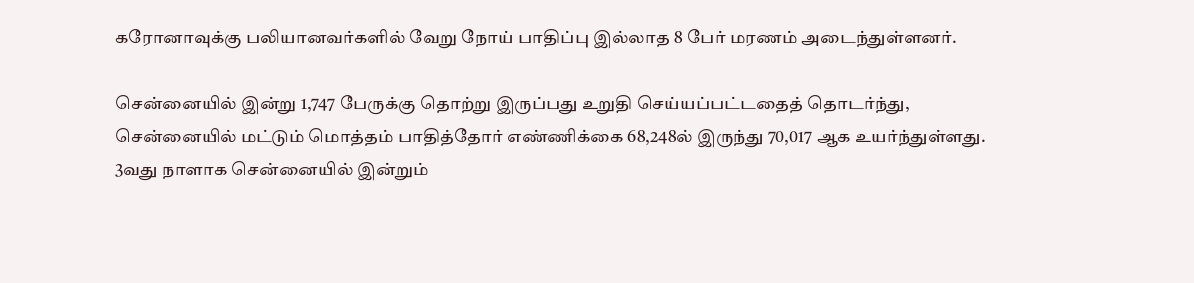கரோனாவுக்கு பலியானவர்களில் வேறு நோய் பாதிப்பு இல்லாத 8 பேர் மரணம் அடைந்துள்ளனர்.

சென்னையில் இன்று 1,747 பேருக்கு தொற்று இருப்பது உறுதி செய்யப்பட்டதைத் தொடர்ந்து, சென்னையில் மட்டும் மொத்தம் பாதித்தோர் எண்ணிக்கை 68,248ல் இருந்து 70,017 ஆக உயர்ந்துள்ளது. 3வது நாளாக சென்னையில் இன்றும்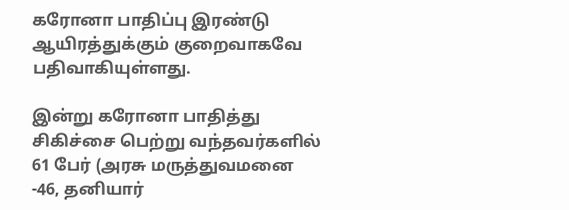கரோனா பாதிப்பு இரண்டு ஆயிரத்துக்கும் குறைவாகவே பதிவாகியுள்ளது.

இன்று கரோனா பாதித்து சிகிச்சை பெற்று வந்தவர்களில் 61 பேர் (அரசு மருத்துவமனை -46, தனியார்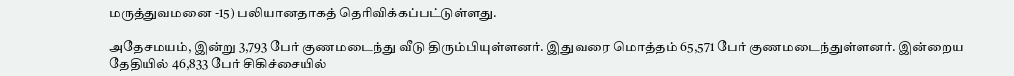மருத்துவமனை -15) பலியானதாகத் தெரிவிக்கப்பட்டுள்ளது.

அதேசமயம், இன்று 3,793 பேர் குணமடைந்து வீடு திரும்பியுள்ளனர். இதுவரை மொத்தம் 65,571 பேர் குணமடைந்துள்ளனர். இன்றைய தேதியில் 46,833 பேர் சிகிச்சையில்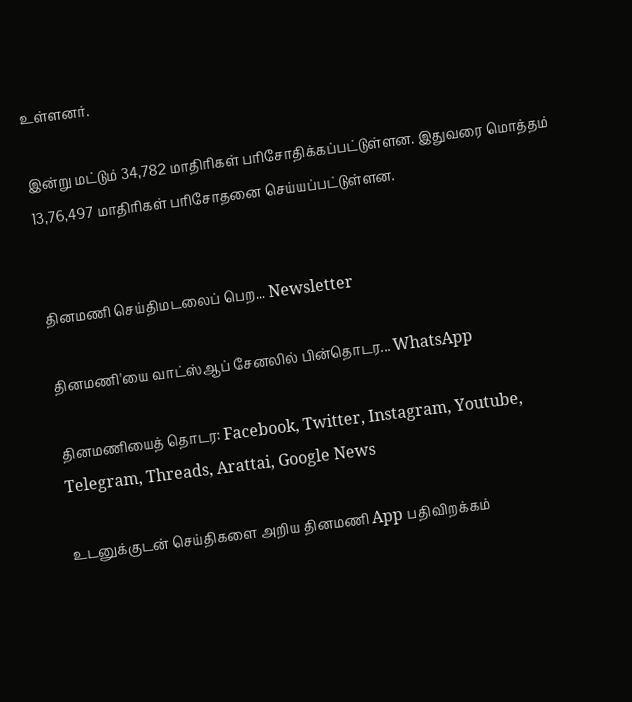உள்ளனர்.

இன்று மட்டும் 34,782 மாதிரிகள் பரிசோதிக்கப்பட்டுள்ளன. இதுவரை மொத்தம் 13,76,497 மாதிரிகள் பரிசோதனை செய்யப்பட்டுள்ளன.


தினமணி செய்திமடலைப் பெற... Newsletter

தினமணி'யை வாட்ஸ்ஆப் சேனலில் பின்தொடர... WhatsApp

தினமணியைத் தொடர: Facebook, Twitter, Instagram, Youtube, Telegram, Threads, Arattai, Google News

உடனுக்குடன் செய்திகளை அறிய தினமணி App பதிவிறக்கம்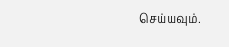செய்யவும்.